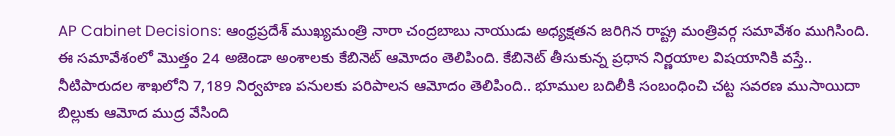AP Cabinet Decisions: ఆంధ్రప్రదేశ్ ముఖ్యమంత్రి నారా చంద్రబాబు నాయుడు అధ్యక్షతన జరిగిన రాష్ట్ర మంత్రివర్గ సమావేశం ముగిసింది. ఈ సమావేశంలో మొత్తం 24 అజెండా అంశాలకు కేబినెట్ ఆమోదం తెలిపింది. కేబినెట్ తీసుకున్న ప్రధాన నిర్ణయాల విషయానికి వస్తే.. నీటిపారుదల శాఖలోని 7,189 నిర్వహణ పనులకు పరిపాలన ఆమోదం తెలిపింది.. భూముల బదిలీకి సంబంధించి చట్ట సవరణ ముసాయిదా బిల్లుకు ఆమోద ముద్ర వేసింది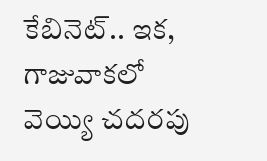కేబినెట్.. ఇక, గాజువాకలో వెయ్యి చదరపు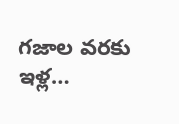గజాల వరకు ఇళ్ల…